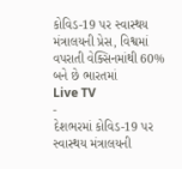કોવિડ-19 પર સ્વાસ્થય મંત્રાલયની પ્રેસ, વિશ્વમાં વપરાતી વેક્સિનમાંથી 60% બને છે ભારતમાં
Live TV
-
દેશભરમાં કોવિડ-19 પર સ્વાસ્થય મંત્રાલયની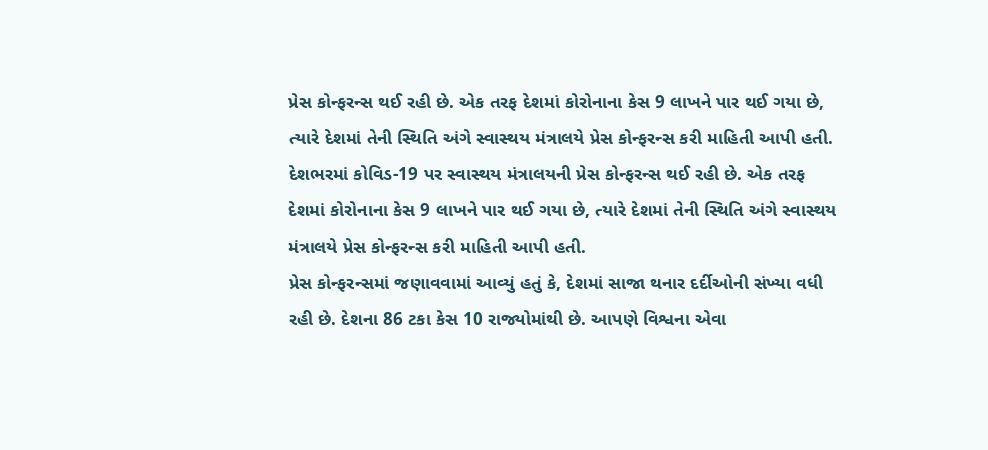પ્રેસ કોન્ફરન્સ થઈ રહી છે. એક તરફ દેશમાં કોરોનાના કેસ 9 લાખને પાર થઈ ગયા છે, ત્યારે દેશમાં તેની સ્થિતિ અંગે સ્વાસ્થય મંત્રાલયે પ્રેસ કોન્ફરન્સ કરી માહિતી આપી હતી.
દેશભરમાં કોવિડ-19 પર સ્વાસ્થય મંત્રાલયની પ્રેસ કોન્ફરન્સ થઈ રહી છે. એક તરફ દેશમાં કોરોનાના કેસ 9 લાખને પાર થઈ ગયા છે, ત્યારે દેશમાં તેની સ્થિતિ અંગે સ્વાસ્થય મંત્રાલયે પ્રેસ કોન્ફરન્સ કરી માહિતી આપી હતી.
પ્રેસ કોન્ફરન્સમાં જણાવવામાં આવ્યું હતું કે, દેશમાં સાજા થનાર દર્દીઓની સંખ્યા વધી રહી છે. દેશના 86 ટકા કેસ 10 રાજ્યોમાંથી છે. આપણે વિશ્વના એવા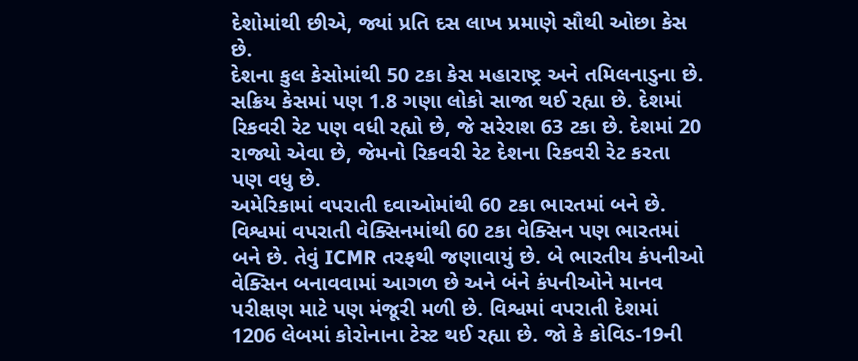દેશોમાંથી છીએ, જ્યાં પ્રતિ દસ લાખ પ્રમાણે સૌથી ઓછા કેસ છે.
દેશના કુલ કેસોમાંથી 50 ટકા કેસ મહારાષ્ટ્ર અને તમિલનાડુના છે. સક્રિય કેસમાં પણ 1.8 ગણા લોકો સાજા થઈ રહ્યા છે. દેશમાં રિકવરી રેટ પણ વધી રહ્યો છે, જે સરેરાશ 63 ટકા છે. દેશમાં 20 રાજ્યો એવા છે, જેમનો રિકવરી રેટ દેશના રિકવરી રેટ કરતા પણ વધુ છે.
અમેરિકામાં વપરાતી દવાઓમાંથી 60 ટકા ભારતમાં બને છે. વિશ્વમાં વપરાતી વેક્સિનમાંથી 60 ટકા વેક્સિન પણ ભારતમાં બને છે. તેવું ICMR તરફથી જણાવાયું છે. બે ભારતીય કંપનીઓ વેક્સિન બનાવવામાં આગળ છે અને બંને કંપનીઓને માનવ પરીક્ષણ માટે પણ મંજૂરી મળી છે. વિશ્વમાં વપરાતી દેશમાં 1206 લેબમાં કોરોનાના ટેસ્ટ થઈ રહ્યા છે. જો કે કોવિડ-19ની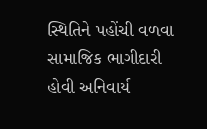સ્થિતિને પહોંચી વળવા સામાજિક ભાગીદારી હોવી અનિવાર્ય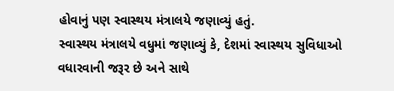હોવાનું પણ સ્વાસ્થય મંત્રાલયે જણાવ્યું હતું.
સ્વાસ્થય મંત્રાલયે વધુમાં જણાવ્યું કે, દેશમાં સ્વાસ્થય સુવિધાઓ વધારવાની જરૂર છે અને સાથે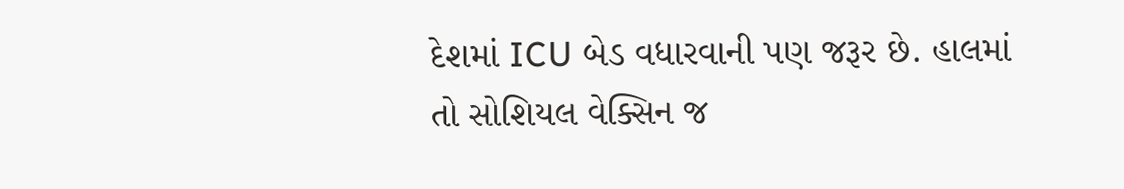દેશમાં ICU બેડ વધારવાની પણ જરૂર છે. હાલમાં તો સોશિયલ વેક્સિન જ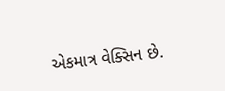એકમાત્ર વેક્સિન છે.